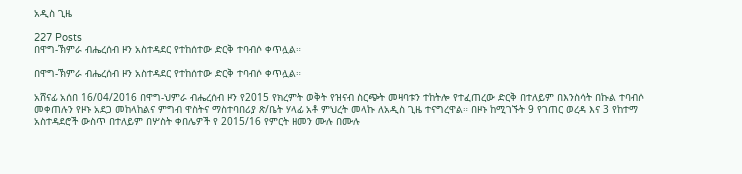አዲስ ጊዜ

227 Posts
በዋግ-ኽምራ ብሔረሰብ ዞን አስተዳደር የተከሰተው ድርቅ ተባብሶ ቀጥሏል።

በዋግ-ኽምራ ብሔረሰብ ዞን አስተዳደር የተከሰተው ድርቅ ተባብሶ ቀጥሏል።

አሸናፊ አሰበ 16/04/2016 በዋግ-ህምራ ብሔረሰብ ዞን የ2015 የክረምት ወቅት የዝናብ ስርጭት መዛባቱን ተከትሎ የተፈጠረው ድርቅ በተለይም በእንስሳት በኩል ተባብሶ መቀጠሉን የዞኑ አደጋ መከላከልና ምግብ ዋስትና ማስተባበሪያ ጽ/ቤት ሃላፊ አቶ ምህረት መላኩ ለአዲስ ጊዜ ተናግረዋል። በዞኑ ከሚገኙት 9 የገጠር ወረዳ እና 3 የከተማ አስተዳደሮች ውስጥ በተለይም በሦስት ቀበሌዎች የ 2015/16 የምርት ዘመን ሙሉ በሙሉ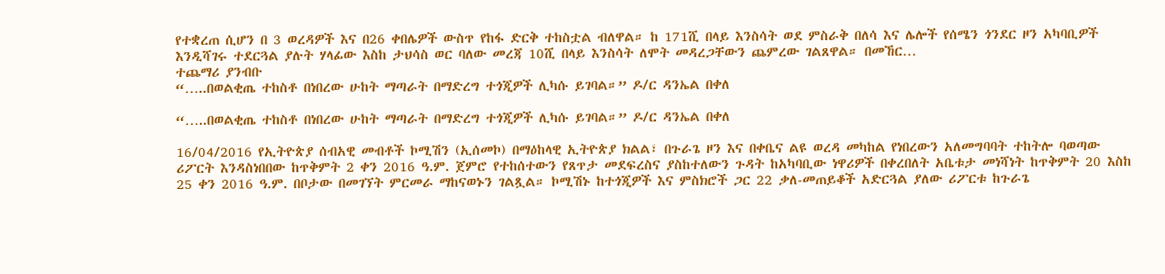የተቋረጠ ሲሆን በ 3 ወረዳዎች እና በ26 ቀበሌዎች ውስጥ የከፋ ድርቅ ተከስቷል ብለዋል። ከ 171ሺ በላይ እንስሳት ወደ ምስራቅ በለሳ እና ሌሎች የሰሜን ጎንደር ዞን አካባቢዎች እንዲሻገሩ ተደርጓል ያሉት ሃላፊው እስከ ታህሳስ ወር ባለው መረጃ 10ሺ በላይ እንስሳት ለሞት መዳረጋቸውን ጨምረው ገልጸዋል። በመኸር…
ተጨማሪ ያንብቡ
“…..በወልቂጤ ተከስቶ በነበረው ሁከት ማጣራት በማድረግ ተጎጂዎች ሊካሱ ይገባል።” ዶ/ር ዳንኤል በቀለ

“…..በወልቂጤ ተከስቶ በነበረው ሁከት ማጣራት በማድረግ ተጎጂዎች ሊካሱ ይገባል።” ዶ/ር ዳንኤል በቀለ

16/04/2016 የኢትዮጵያ ሰብአዊ መብቶች ኮሚሽን (ኢሰመኮ) በማዕከላዊ ኢትዮጵያ ክልል፣ በጉራጌ ዞን እና በቀቤና ልዩ ወረዳ መካከል የነበረውን አለመግባባት ተከትሎ ባወጣው ሪፖርት እንዳስነበበው ከጥቅምት 2 ቀን 2016 ዓ.ም. ጀምሮ የተከሰተውን የጸጥታ መደፍረስና ያስከተለውን ጉዳት ከአካባቢው ነዋሪዎች በቀረበለት አቤቱታ መነሻነት ከጥቅምት 20 እስከ 25 ቀን 2016 ዓ.ም. በቦታው በመገኘት ምርመራ ማከናወኑን ገልጿል። ኮሚሽኑ ከተጎጂዎች እና ምስክሮች ጋር 22 ቃለ-መጠይቆች አድርጓል ያለው ሪፖርቱ ከጉራጌ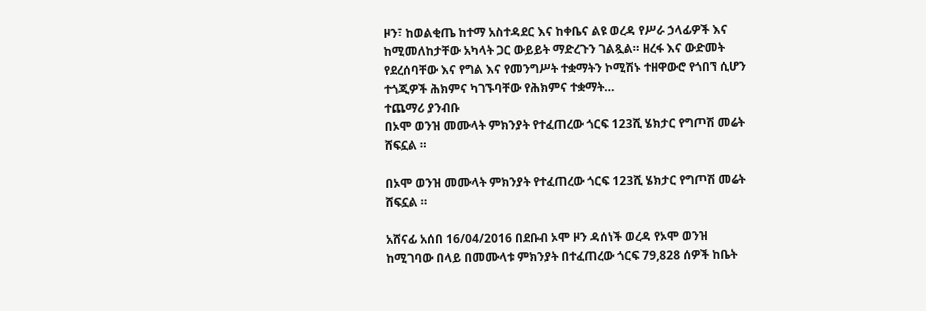ዞን፣ ከወልቂጤ ከተማ አስተዳደር እና ከቀቤና ልዩ ወረዳ የሥራ ኃላፊዎች እና ከሚመለከታቸው አካላት ጋር ውይይት ማድረጉን ገልጿል። ዘረፋ እና ውድመት የደረሰባቸው እና የግል እና የመንግሥት ተቋማትን ኮሚሽኑ ተዘዋውሮ የጎበኘ ሲሆን ተጎጂዎች ሕክምና ካገኙባቸው የሕክምና ተቋማት…
ተጨማሪ ያንብቡ
በኦሞ ወንዝ መሙላት ምክንያት የተፈጠረው ጎርፍ 123ሺ ሄክታር የግጦሽ መሬት ሸፍኗል ።

በኦሞ ወንዝ መሙላት ምክንያት የተፈጠረው ጎርፍ 123ሺ ሄክታር የግጦሽ መሬት ሸፍኗል ።

አሸናፊ አሰበ 16/04/2016 በደቡብ ኦሞ ዞን ዳሰነች ወረዳ የኦሞ ወንዝ ከሚገባው በላይ በመሙላቱ ምክንያት በተፈጠረው ጎርፍ 79,828 ሰዎች ከቤት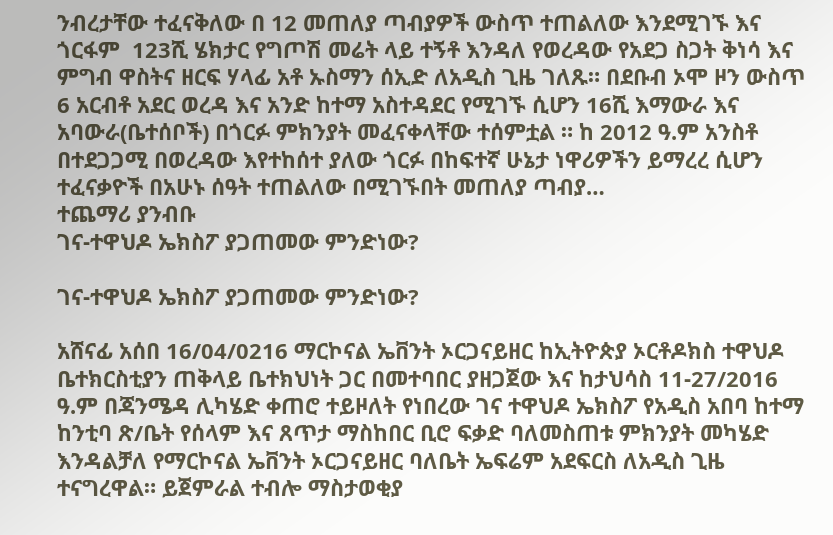ንብረታቸው ተፈናቅለው በ 12 መጠለያ ጣብያዎች ውስጥ ተጠልለው እንደሚገኙ እና ጎርፋም  123ሺ ሄክታር የግጦሽ መሬት ላይ ተኝቶ እንዳለ የወረዳው የአደጋ ስጋት ቅነሳ እና ምግብ ዋስትና ዘርፍ ሃላፊ አቶ ኡስማን ሰኢድ ለአዲስ ጊዜ ገለጹ። በደቡብ ኦሞ ዞን ውስጥ 6 አርብቶ አደር ወረዳ እና አንድ ከተማ አስተዳደር የሚገኙ ሲሆን 16ሺ እማውራ እና አባውራ(ቤተሰቦች) በጎርፉ ምክንያት መፈናቀላቸው ተሰምቷል ። ከ 2012 ዓ.ም አንስቶ በተደጋጋሚ በወረዳው እየተከሰተ ያለው ጎርፉ በከፍተኛ ሁኔታ ነዋሪዎችን ይማረረ ሲሆን ተፈናቃዮች በአሁኑ ሰዓት ተጠልለው በሚገኙበት መጠለያ ጣብያ…
ተጨማሪ ያንብቡ
ገና-ተዋህዶ ኤክስፖ ያጋጠመው ምንድነው?

ገና-ተዋህዶ ኤክስፖ ያጋጠመው ምንድነው?

አሸናፊ አሰበ 16/04/0216 ማርኮናል ኤቨንት ኦርጋናይዘር ከኢትዮጵያ ኦርቶዶክስ ተዋህዶ ቤተክርስቲያን ጠቅላይ ቤተክህነት ጋር በመተባበር ያዘጋጀው እና ከታህሳስ 11-27/2016 ዓ.ም በጃንሜዳ ሊካሄድ ቀጠሮ ተይዞለት የነበረው ገና ተዋህዶ ኤክስፖ የአዲስ አበባ ከተማ ከንቲባ ጽ/ቤት የሰላም እና ጸጥታ ማስከበር ቢሮ ፍቃድ ባለመስጠቱ ምክንያት መካሄድ እንዳልቻለ የማርኮናል ኤቨንት ኦርጋናይዘር ባለቤት ኤፍሬም አደፍርስ ለአዲስ ጊዜ ተናግረዋል። ይጀምራል ተብሎ ማስታወቂያ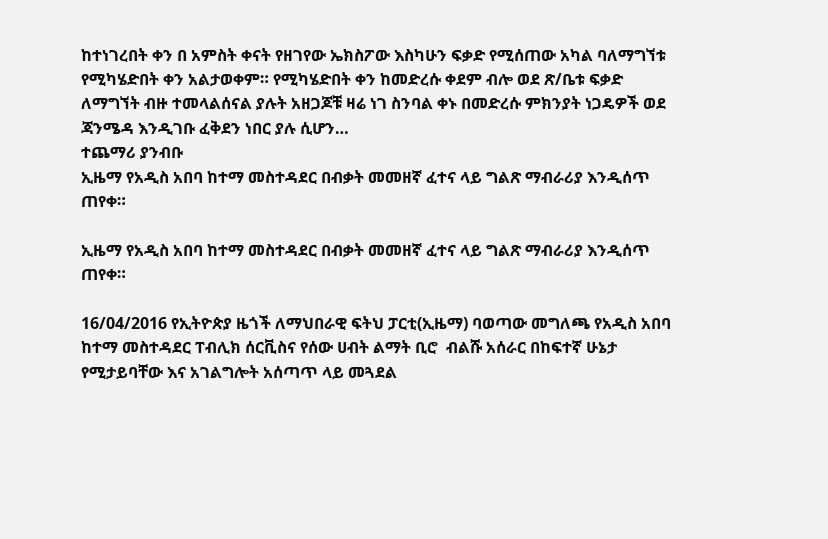ከተነገረበት ቀን በ አምስት ቀናት የዘገየው ኤክስፖው እስካሁን ፍቃድ የሚሰጠው አካል ባለማግኘቱ የሚካሄድበት ቀን አልታወቀም። የሚካሄድበት ቀን ከመድረሱ ቀደም ብሎ ወደ ጽ/ቤቱ ፍቃድ ለማግኘት ብዙ ተመላልሰናል ያሉት አዘጋጆቹ ዛሬ ነገ ስንባል ቀኑ በመድረሱ ምክንያት ነጋዴዎች ወደ ጃንሜዳ እንዲገቡ ፈቅደን ነበር ያሉ ሲሆን…
ተጨማሪ ያንብቡ
ኢዜማ የአዲስ አበባ ከተማ መስተዳደር በብቃት መመዘኛ ፈተና ላይ ግልጽ ማብራሪያ እንዲሰጥ ጠየቀ።

ኢዜማ የአዲስ አበባ ከተማ መስተዳደር በብቃት መመዘኛ ፈተና ላይ ግልጽ ማብራሪያ እንዲሰጥ ጠየቀ።

16/04/2016 የኢትዮጵያ ዜጎች ለማህበራዊ ፍትህ ፓርቲ(ኢዜማ) ባወጣው መግለጫ የአዲስ አበባ ከተማ መስተዳደር ፐብሊክ ሰርቪስና የሰው ሀብት ልማት ቢሮ  ብልሹ አሰራር በከፍተኛ ሁኔታ የሚታይባቸው እና አገልግሎት አሰጣጥ ላይ መጓደል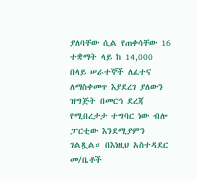ያለባቸው ሲል የጠቀሳቸው 16 ተቋማት ላይ ከ 14,000 በላይ ሠራተኞች ለፈተና ለማስቀመጥ እያደረገ ያለውን ዝግጅት በመርኅ ደረጃ የሚበረታታ ተግባር ነው ብሎ ፓርቲው እንደሚያምን ገልጿል። በእነዚህ አስተዳደር መ/ቤቶች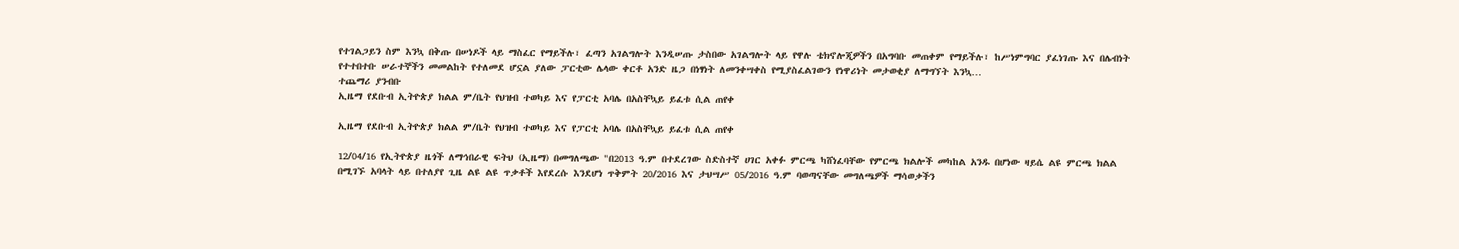የተገልጋይን ስም እንኳ በቅጡ በሠነዶች ላይ ማስፈር የማይችሉ፣ ፈጣን አገልግሎት እንዲሠጡ ታስበው አገልግሎት ላይ የዋሉ ቴክኖሎጂዎችን በአግባቡ መጠቀም የማይችሉ፣ ከሥነምግባር ያፈነገጡ እና በሌብነት የተተበተቡ ሠራተኞችን መመልከት የተለመደ ሆኗል ያለው ፓርቲው ሌላው ቀርቶ አንድ ዜጋ በነፃነት ለመንቀሣቀስ የሚያስፈልገውን የነዋሪነት መታወቂያ ለማግኘት እንኳ…
ተጨማሪ ያንብቡ
ኢዜማ የደቡብ ኢትዮጵያ ክልል ም/ቤት የህዝብ ተወካይ እና የፓርቲ አባሌ በአስቸኳይ ይፈቱ ሲል ጠየቀ

ኢዜማ የደቡብ ኢትዮጵያ ክልል ም/ቤት የህዝብ ተወካይ እና የፓርቲ አባሌ በአስቸኳይ ይፈቱ ሲል ጠየቀ

12/04/16 የኢትዮጵያ ዜጎች ለማኅበራዊ ፍትህ (ኢዜማ) በመግለጫው "በ2013 ዓ.ም በተደረገው ስድስተኛ ሀገር አቀፉ ምርጫ ካሸነፈባቸው የምርጫ ክልሎች መካከል አንዱ በሆነው ዛይሴ ልዩ ምርጫ ክልል በሚገኙ አባላት ላይ በተለያየ ጊዜ ልዩ ልዩ ጥቃቶች እየደረሱ እንደሆነ ጥቅምት 20/2016 እና ታህሣሥ 05/2016 ዓ.ም ባወጣናቸው መግለጫዎች ማሳወቃችን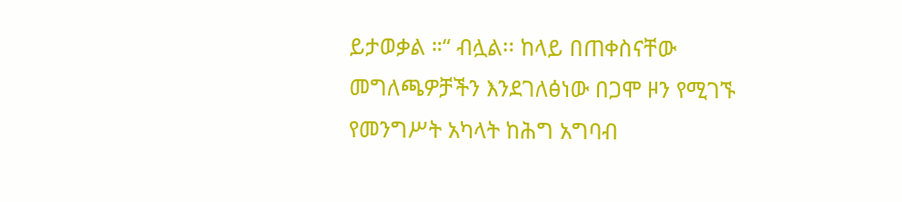ይታወቃል ።“ ብሏል፡፡ ከላይ በጠቀስናቸው መግለጫዎቻችን እንደገለፅነው በጋሞ ዞን የሚገኙ የመንግሥት አካላት ከሕግ አግባብ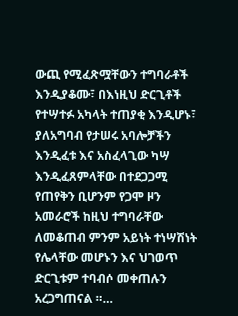ውጪ የሚፈጽሟቸውን ተግባራቶች እንዲያቆሙ፣ በእነዚህ ድርጊቶች የተሣተፉ አካላት ተጠያቂ እንዲሆኑ፣ ያለአግባብ የታሠሩ አባሎቻችን እንዲፈቱ እና አስፈላጊው ካሣ እንዲፈጸምላቸው በተደጋጋሚ የጠየቅን ቢሆንም የጋሞ ዞን አመራሮች ከዚህ ተግባራቸው ለመቆጠብ ምንም አይነት ተነሣሽነት የሌላቸው መሆኑን እና ህገወጥ ድርጊቱም ተባብሶ መቀጠሉን አረጋግጠናል ።…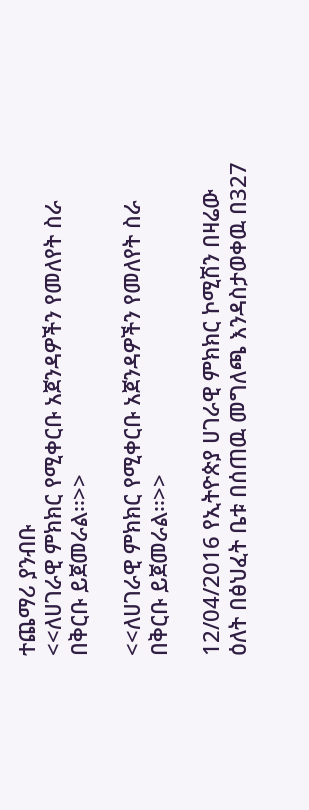ተጨማሪ ያንብቡ
<<ለሀገራዊ ምክክር የሚቀርቡ አጀንዳዎችን የመለየት ስራ በቅርቡ ይጀመራል፡፡>>

<<ለሀገራዊ ምክክር የሚቀርቡ አጀንዳዎችን የመለየት ስራ በቅርቡ ይጀመራል፡፡>>

12/04/2016 የኢትዮጵያ ሀገራዊ ምክክር ኮሚሽን በዛሬው ዕለት በፅህፈት ቤቱ በሰጠዉ መግለጫ እንዳስታወቀዉ በ327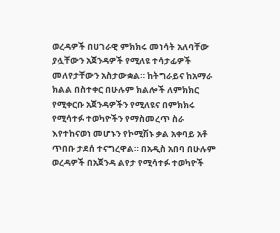ወረዳዎች በሀገራዊ ምክክሩ መነሳት አለባቸው ያሏቸውን አጀንዳዎች የሚለዩ ተሳታፊዎች መለየታቸውን አስታውቋል። ከትግራይና ከአማራ ክልል በስተቀር በሁሉም ክልሎች ለምክክር የሚቀርቡ አጀንዳዎችን የሚለዩና በምክክሩ የሚሳተፉ ተወካዮችን የማስመረጥ ስራ እየተከናወነ መሆኑን የኮሚሽኑ ቃል አቀባይ አቶ ጥበቡ ታደሰ ተናግረዋል። በአዲስ አበባ በሁሉም ወረዳዎች በአጀንዳ ልየታ የሚሳተፉ ተወካዮች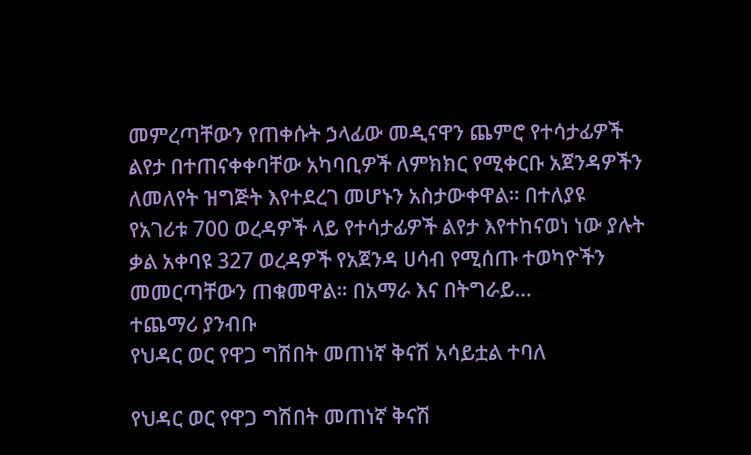መምረጣቸውን የጠቀሱት ኃላፊው መዲናዋን ጨምሮ የተሳታፊዎች ልየታ በተጠናቀቀባቸው አካባቢዎች ለምክክር የሚቀርቡ አጀንዳዎችን ለመለየት ዝግጅት እየተደረገ መሆኑን አስታውቀዋል። በተለያዩ የአገሪቱ 700 ወረዳዎች ላይ የተሳታፊዎች ልየታ እየተከናወነ ነው ያሉት ቃል አቀባዩ 327 ወረዳዎች የአጀንዳ ሀሳብ የሚሰጡ ተወካዮችን መመርጣቸውን ጠቁመዋል። በአማራ እና በትግራይ…
ተጨማሪ ያንብቡ
የህዳር ወር የዋጋ ግሽበት መጠነኛ ቅናሽ አሳይቷል ተባለ

የህዳር ወር የዋጋ ግሽበት መጠነኛ ቅናሽ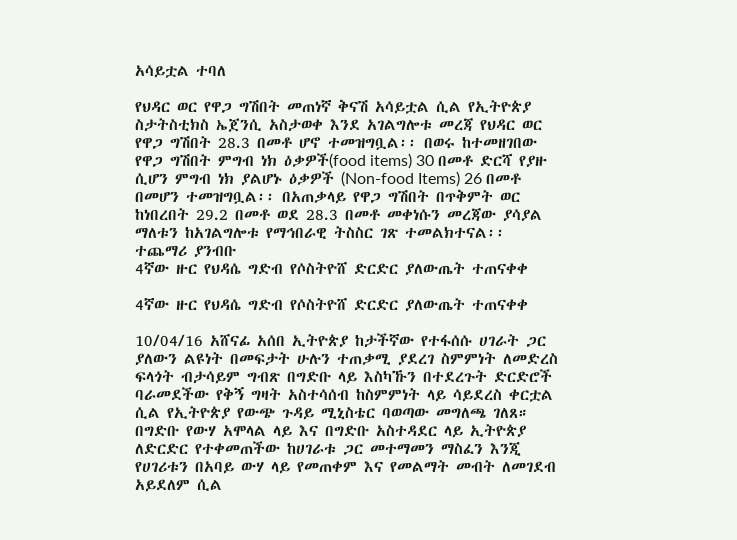አሳይቷል ተባለ

የህዳር ወር የዋጋ ግሽበት መጠነኛ ቅናሽ አሳይቷል ሲል የኢትዮጵያ ስታትስቲክስ ኤጀንሲ አስታወቀ እንደ አገልግሎቱ መረጃ የህዳር ወር የዋጋ ግሽበት 28.3 በመቶ ሆኖ ተመዝግቧል፡፡ በወሩ ከተመዘገበው የዋጋ ግሽበት ምግብ ነክ ዕቃዎች(food items) 30 በመቶ ድርሻ የያዙ ሲሆን ምግብ ነክ ያልሆኑ ዕቃዎች (Non-food Items) 26 በመቶ በመሆን ተመዝግቧል፡፡ በአጠቃላይ የዋጋ ግሽበት በጥቅምት ወር ከነበረበት 29.2 በመቶ ወደ 28.3 በመቶ መቀነሱን መረጃው ያሳያል ማለቱን ከአገልግሎቱ የማኅበራዊ ትስስር ገጽ ተመልክተናል፡፡
ተጨማሪ ያንብቡ
4ኛው ዙር የህዳሴ ግድብ የሶስትዮሸ ድርድር ያለውጤት ተጠናቀቀ

4ኛው ዙር የህዳሴ ግድብ የሶስትዮሸ ድርድር ያለውጤት ተጠናቀቀ

10/04/16 አሸናፊ አሰበ ኢትዮጵያ ከታችኛው የተፋሰሱ ሀገራት ጋር ያለውን ልዩነት በመፍታት ሁሉን ተጠቃሚ ያደረገ ስምምነት ለመድረስ ፍላጎት ብታሳይም ግብጽ በግድቡ ላይ እስካኹን በተደረጉት ድርድሮች ባራመደችው የቅኝ ግዛት አስተሳሰብ ከስምምነት ላይ ሳይደረስ ቀርቷል ሲል የኢትዮጵያ የውጭ ጉዳይ ሚኒስቴር ባወጣው መግለጫ ገለጸ። በግድቡ የውሃ አሞላል ላይ እና በግድቡ አስተዳደር ላይ ኢትዮጵያ ለድርድር የተቀመጠችው ከሀገራቱ ጋር መተማመን ማስፈን እንጂ የሀገሪቱን በአባይ ውሃ ላይ የመጠቀም እና የመልማት መብት ለመገደብ አይደለም ሲል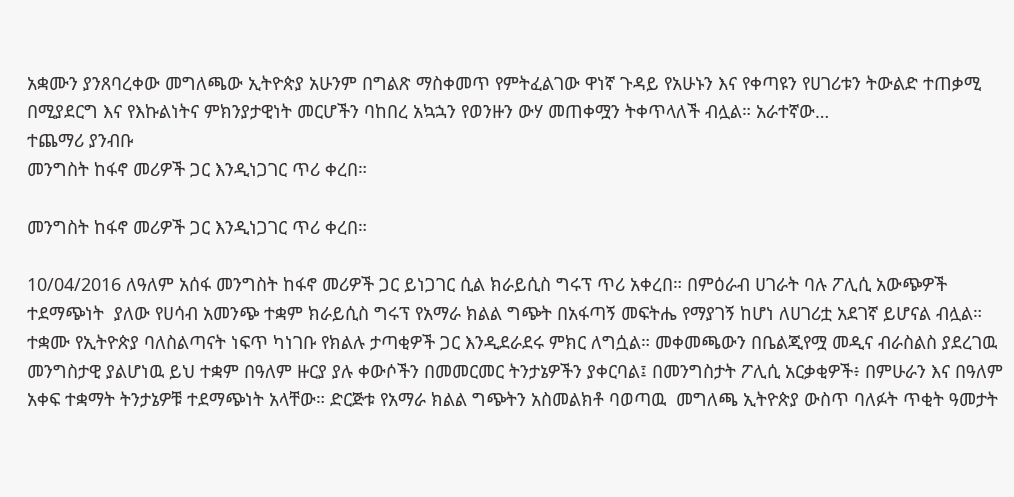አቋሙን ያንጸባረቀው መግለጫው ኢትዮጵያ አሁንም በግልጽ ማስቀመጥ የምትፈልገው ዋነኛ ጉዳይ የአሁኑን እና የቀጣዩን የሀገሪቱን ትውልድ ተጠቃሚ በሚያደርግ እና የእኩልነትና ምክንያታዊነት መርሆችን ባከበረ አኳኋን የወንዙን ውሃ መጠቀሟን ትቀጥላለች ብሏል። አራተኛው…
ተጨማሪ ያንብቡ
መንግስት ከፋኖ መሪዎች ጋር እንዲነጋገር ጥሪ ቀረበ።

መንግስት ከፋኖ መሪዎች ጋር እንዲነጋገር ጥሪ ቀረበ።

10/04/2016 ለዓለም አሰፋ መንግስት ከፋኖ መሪዎች ጋር ይነጋገር ሲል ክራይሲስ ግሩፕ ጥሪ አቀረበ። በምዕራብ ሀገራት ባሉ ፖሊሲ አውጭዎች ተደማጭነት  ያለው የሀሳብ አመንጭ ተቋም ክራይሲስ ግሩፕ የአማራ ክልል ግጭት በአፋጣኝ መፍትሔ የማያገኝ ከሆነ ለሀገሪቷ አደገኛ ይሆናል ብሏል። ተቋሙ የኢትዮጵያ ባለስልጣናት ነፍጥ ካነገቡ የክልሉ ታጣቂዎች ጋር እንዲደራደሩ ምክር ለግሷል። መቀመጫውን በቤልጂየሟ መዲና ብራስልስ ያደረገዉ መንግስታዊ ያልሆነዉ ይህ ተቋም በዓለም ዙርያ ያሉ ቀውሶችን በመመርመር ትንታኔዎችን ያቀርባል፤ በመንግስታት ፖሊሲ አርቃቂዎች፥ በምሁራን እና በዓለም አቀፍ ተቋማት ትንታኔዎቹ ተደማጭነት አላቸው። ድርጅቱ የአማራ ክልል ግጭትን አስመልክቶ ባወጣዉ  መግለጫ ኢትዮጵያ ውስጥ ባለፉት ጥቂት ዓመታት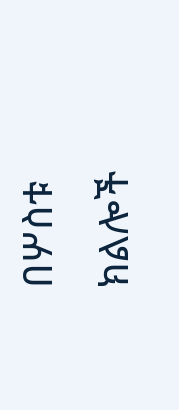በሦስቱ ክልሎች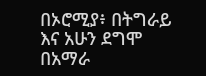በኦሮሚያ፥ በትግራይ እና አሁን ደግሞ በአማራ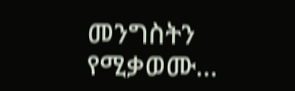መንግስትን የሚቃወሙ…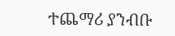ተጨማሪ ያንብቡ